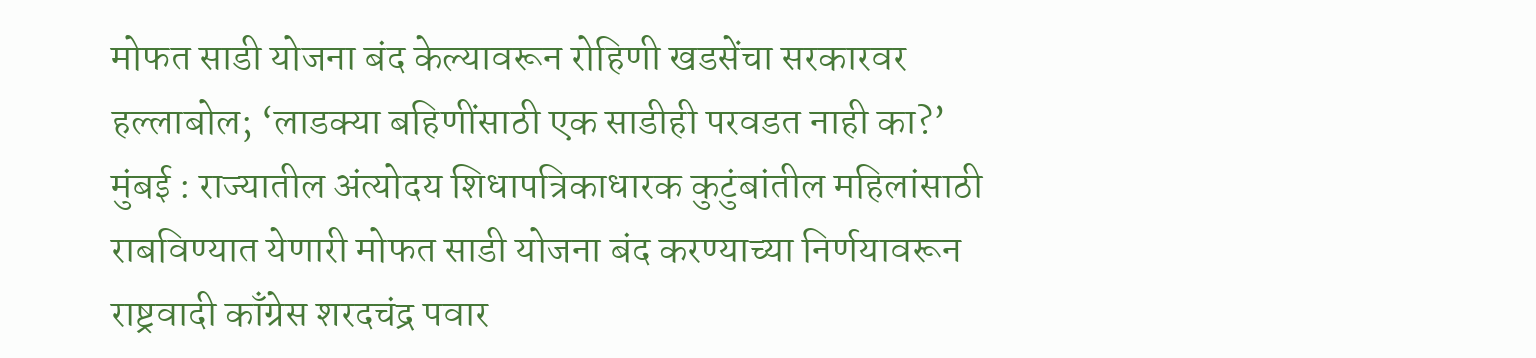मोफत साडी योजना बंद केल्यावरून रोहिणी खडसेंचा सरकारवर हल्लाबोल; ‘लाडक्या बहिणींसाठी एक साडीही परवडत नाही का?’
मुंबई : राज्यातील अंत्योदय शिधापत्रिकाधारक कुटुंबांतील महिलांसाठी राबविण्यात येणारी मोफत साडी योजना बंद करण्याच्या निर्णयावरून राष्ट्रवादी काँग्रेस शरदचंद्र पवार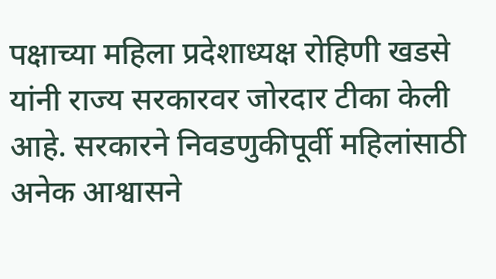पक्षाच्या महिला प्रदेशाध्यक्ष रोहिणी खडसे यांनी राज्य सरकारवर जोरदार टीका केली आहे. सरकारने निवडणुकीपूर्वी महिलांसाठी अनेक आश्वासने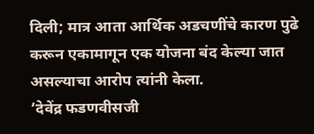दिली; मात्र आता आर्थिक अडचणींचे कारण पुढे करून एकामागून एक योजना बंद केल्या जात असल्याचा आरोप त्यांनी केला.
‘देवेंद्र फडणवीसजी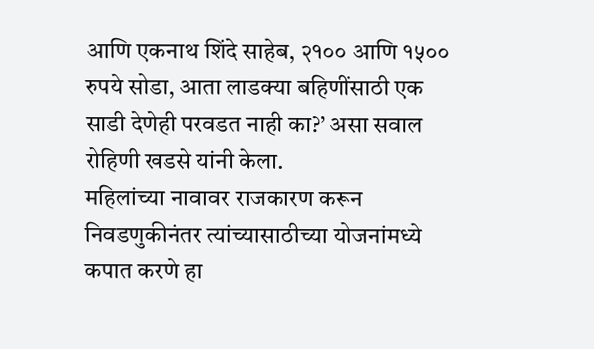आणि एकनाथ शिंदे साहेब, २१०० आणि १५०० रुपये सोडा, आता लाडक्या बहिणींसाठी एक साडी देणेही परवडत नाही का?’ असा सवाल रोहिणी खडसे यांनी केला.
महिलांच्या नावावर राजकारण करून निवडणुकीनंतर त्यांच्यासाठीच्या योजनांमध्ये कपात करणे हा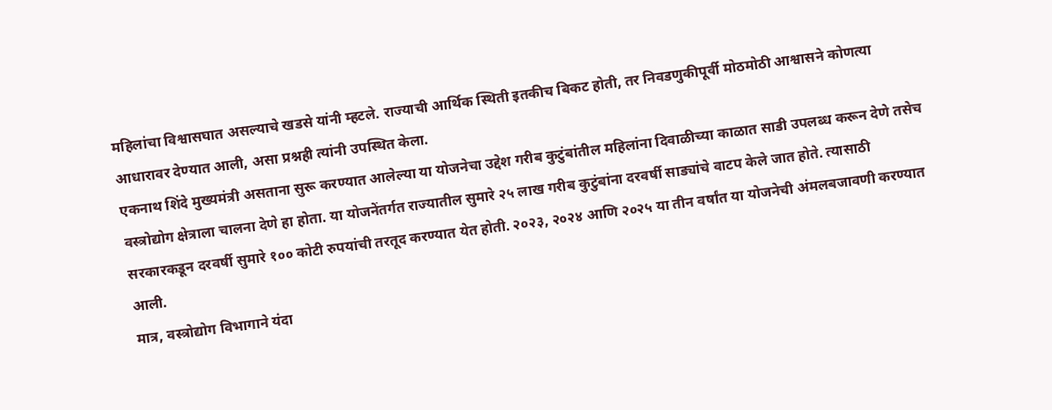महिलांचा विश्वासघात असल्याचे खडसे यांनी म्हटले. राज्याची आर्थिक स्थिती इतकीच बिकट होती, तर निवडणुकीपूर्वी मोठमोठी आश्वासने कोणत्या आधारावर देण्यात आली, असा प्रश्नही त्यांनी उपस्थित केला.
एकनाथ शिंदे मुख्यमंत्री असताना सुरू करण्यात आलेल्या या योजनेचा उद्देश गरीब कुटुंबांतील महिलांना दिवाळीच्या काळात साडी उपलब्ध करून देणे तसेच वस्त्रोद्योग क्षेत्राला चालना देणे हा होता. या योजनेंतर्गत राज्यातील सुमारे २५ लाख गरीब कुटुंबांना दरवर्षी साड्यांचे वाटप केले जात होते. त्यासाठी सरकारकडून दरवर्षी सुमारे १०० कोटी रुपयांची तरतूद करण्यात येत होती. २०२३, २०२४ आणि २०२५ या तीन वर्षांत या योजनेची अंमलबजावणी करण्यात आली.
मात्र, वस्त्रोद्योग विभागाने यंदा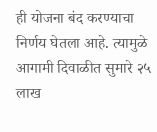ही योजना बंद करण्याचा निर्णय घेतला आहे. त्यामुळे आगामी दिवाळीत सुमारे २५ लाख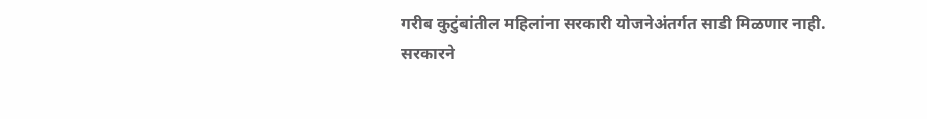गरीब कुटुंबांतील महिलांना सरकारी योजनेअंतर्गत साडी मिळणार नाही.
सरकारने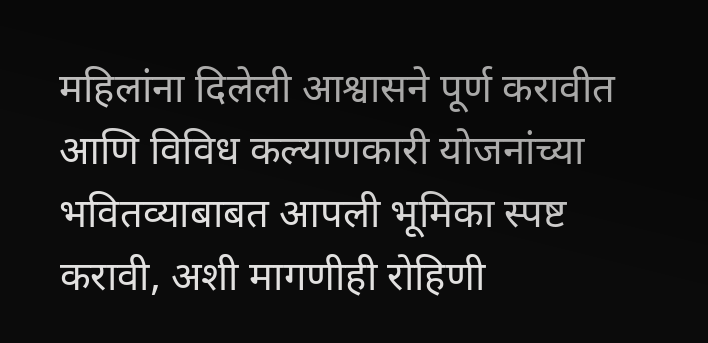महिलांना दिलेली आश्वासने पूर्ण करावीत आणि विविध कल्याणकारी योजनांच्या भवितव्याबाबत आपली भूमिका स्पष्ट करावी, अशी मागणीही रोहिणी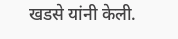खडसे यांनी केली.